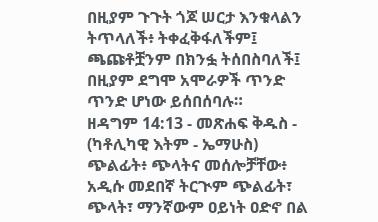በዚያም ጉጉት ጎጆ ሠርታ እንቁላልን ትጥላለች፥ ትቀፈቅፋለችም፤ ጫጩቶቿንም በክንፏ ትሰበስባለች፤ በዚያም ደግሞ አሞራዎች ጥንድ ጥንድ ሆነው ይሰበሰባሉ።
ዘዳግም 14:13 - መጽሐፍ ቅዱስ - (ካቶሊካዊ እትም - ኤማሁስ) ጭልፊት፥ ጭላትና መሰሎቻቸው፥ አዲሱ መደበኛ ትርጒም ጭልፊት፣ ጭላት፣ ማንኛውም ዐይነት ዐድኖ በል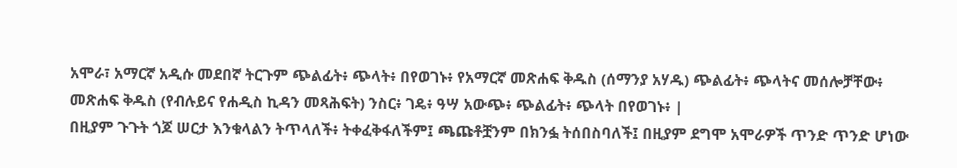አሞራ፣ አማርኛ አዲሱ መደበኛ ትርጉም ጭልፊት፥ ጭላት፥ በየወገኑ፥ የአማርኛ መጽሐፍ ቅዱስ (ሰማንያ አሃዱ) ጭልፊት፥ ጭላትና መሰሎቻቸው፥ መጽሐፍ ቅዱስ (የብሉይና የሐዲስ ኪዳን መጻሕፍት) ንስር፥ ገዴ፥ ዓሣ አውጭ፥ ጭልፊት፥ ጭላት በየወገኑ፥ |
በዚያም ጉጉት ጎጆ ሠርታ እንቁላልን ትጥላለች፥ ትቀፈቅፋለችም፤ ጫጩቶቿንም በክንፏ ትሰበስባለች፤ በዚያም ደግሞ አሞራዎች ጥንድ ጥንድ ሆነው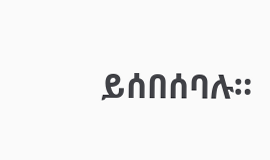ይሰበሰባሉ።